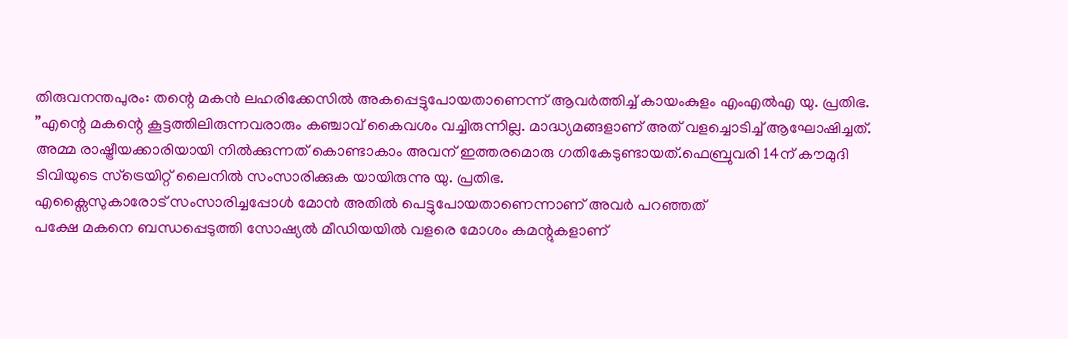തിരുവനന്തപുരം: തന്റെ മകൻ ലഹരിക്കേസിൽ അകപ്പെട്ടുപോയതാണെന്ന് ആവർത്തിച്ച് കായംകുളം എംഎൽഎ യു. പ്രതിഭ. ”എന്റെ മകന്റെ കൂട്ടത്തിലിരുന്നവരാരും കഞ്ചാവ് കൈവശം വച്ചിരുന്നില്ല. മാദ്ധ്യമങ്ങളാണ് അത് വളച്ചൊടിച്ച് ആഘോഷിച്ചത്. അമ്മ രാഷ്ട്രീയക്കാരിയായി നിൽക്കുന്നത് കൊണ്ടാകാം അവന് ഇത്തരമൊരു ഗതികേടുണ്ടായത്.ഫെബ്രുവരി 14ന് കൗമുദി ടിവിയുടെ സ്ട്രെയിറ്റ് ലൈനിൽ സംസാരിക്കുക യായിരുന്നു യു. പ്രതിഭ.
എക്സൈസുകാരോട് സംസാരിച്ചപ്പോൾ മോൻ അതിൽ പെട്ടുപോയതാണെന്നാണ് അവർ പറഞ്ഞത്
പക്ഷേ മകനെ ബന്ധപ്പെടുത്തി സോഷ്യൽ മീഡിയയിൽ വളരെ മോശം കമന്റുകളാണ്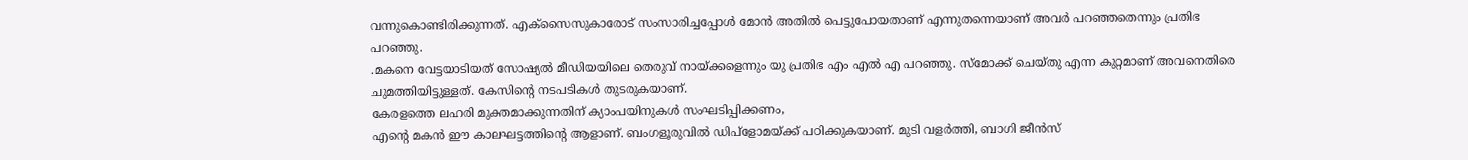വന്നുകൊണ്ടിരിക്കുന്നത്. എക്സൈസുകാരോട് സംസാരിച്ചപ്പോൾ മോൻ അതിൽ പെട്ടുപോയതാണ് എന്നുതന്നെയാണ് അവർ പറഞ്ഞതെന്നും പ്രതിഭ പറഞ്ഞു.
.മകനെ വേട്ടയാടിയത് സോഷ്യൽ മീഡിയയിലെ തെരുവ് നായ്ക്കളെന്നും യു പ്രതിഭ എം എൽ എ പറഞ്ഞു. സ്മോക്ക് ചെയ്തു എന്ന കുറ്റമാണ് അവനെതിരെ ചുമത്തിയിട്ടുള്ളത്. കേസിന്റെ നടപടികൾ തുടരുകയാണ്.
കേരളത്തെ ലഹരി മുക്തമാക്കുന്നതിന് ക്യാംപയിനുകൾ സംഘടിപ്പിക്കണം,
എന്റെ മകൻ ഈ കാലഘട്ടത്തിന്റെ ആളാണ്. ബംഗളൂരുവിൽ ഡിപ്ളോമയ്ക്ക് പഠിക്കുകയാണ്. മുടി വളർത്തി, ബാഗി ജീൻസ്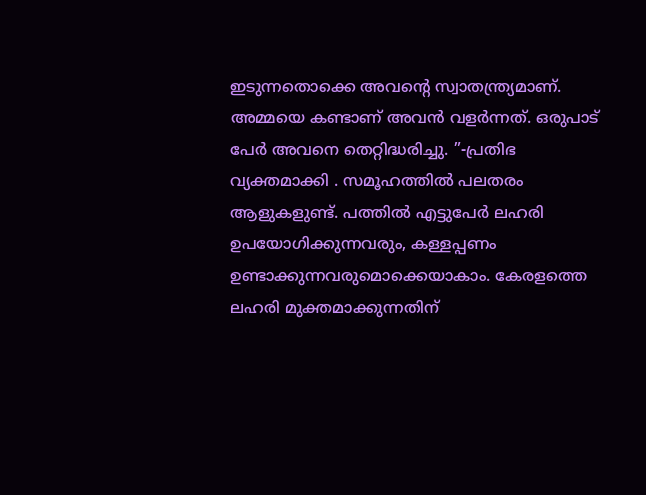ഇടുന്നതൊക്കെ അവന്റെ സ്വാതന്ത്ര്യമാണ്. അമ്മയെ കണ്ടാണ് അവൻ വളർന്നത്. ഒരുപാട് പേർ അവനെ തെറ്റിദ്ധരിച്ചു. ”-പ്രതിഭ വ്യക്തമാക്കി . സമൂഹത്തിൽ പലതരം ആളുകളുണ്ട്. പത്തിൽ എട്ടുപേർ ലഹരി ഉപയോഗിക്കുന്നവരും, കള്ളപ്പണം ഉണ്ടാക്കുന്നവരുമൊക്കെയാകാം. കേരളത്തെ ലഹരി മുക്തമാക്കുന്നതിന്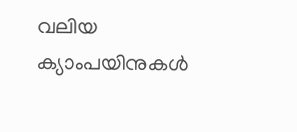വലിയ ക്യാംപയിനുകൾ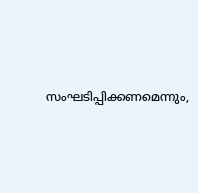സംഘടിപ്പിക്കണമെന്നും,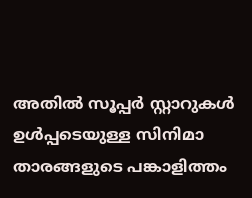അതിൽ സൂപ്പർ സ്റ്റാറുകൾ ഉൾപ്പടെയുള്ള സിനിമാ താരങ്ങളുടെ പങ്കാളിത്തം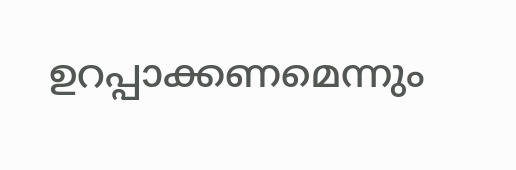ഉറപ്പാക്കണമെന്നും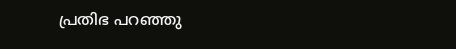പ്രതിഭ പറഞ്ഞു